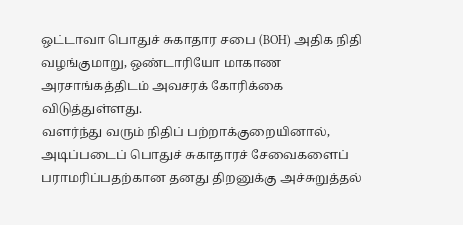ஒட்டாவா பொதுச் சுகாதார சபை (BOH) அதிக நிதி வழங்குமாறு, ஒண்டாரியோ மாகாண அரசாங்கத்திடம் அவசரக் கோரிக்கை விடுத்துள்ளது.
வளர்ந்து வரும் நிதிப் பற்றாக்குறையினால், அடிப்படைப் பொதுச் சுகாதாரச் சேவைகளைப் பராமரிப்பதற்கான தனது திறனுக்கு அச்சுறுத்தல்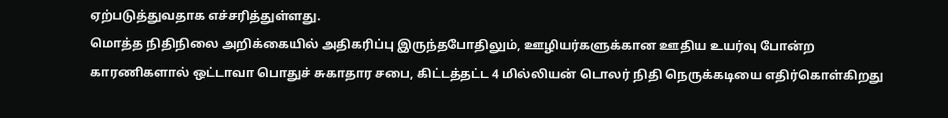ஏற்படுத்துவதாக எச்சரித்துள்ளது.
மொத்த நிதிநிலை அறிக்கையில் அதிகரிப்பு இருந்தபோதிலும், ஊழியர்களுக்கான ஊதிய உயர்வு போன்ற காரணிகளால் ஒட்டாவா பொதுச் சுகாதார சபை, கிட்டத்தட்ட 4 மில்லியன் டொலர் நிதி நெருக்கடியை எதிர்கொள்கிறது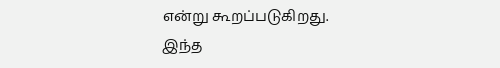என்று கூறப்படுகிறது.
இந்த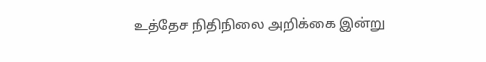உத்தேச நிதிநிலை அறிக்கை இன்று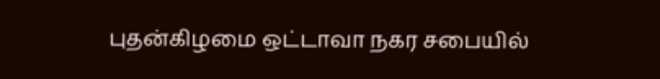புதன்கிழமை ஒட்டாவா நகர சபையில்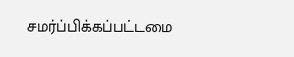சமர்ப்பிக்கப்பட்டமை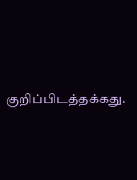குறிப்பிடத்தக்கது.